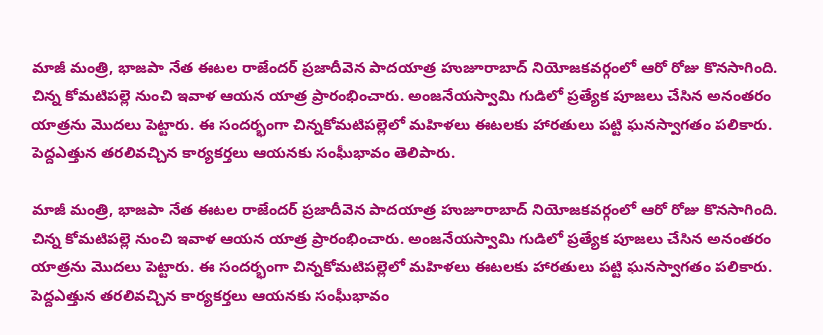మాజీ మంత్రి, భాజపా నేత ఈటల రాజేందర్ ప్రజాదీవెన పాదయాత్ర హుజూరాబాద్ నియోజకవర్గంలో ఆరో రోజు కొనసాగింది. చిన్న కోమటిపల్లె నుంచి ఇవాళ ఆయన యాత్ర ప్రారంభించారు. అంజనేయస్వామి గుడిలో ప్రత్యేక పూజలు చేసిన అనంతరం యాత్రను మొదలు పెట్టారు. ఈ సందర్భంగా చిన్నకోమటిపల్లెలో మహిళలు ఈటలకు హారతులు పట్టి ఘనస్వాగతం పలికారు. పెద్దఎత్తున తరలివచ్చిన కార్యకర్తలు ఆయనకు సంఘీభావం తెలిపారు.

మాజీ మంత్రి, భాజపా నేత ఈటల రాజేందర్ ప్రజాదీవెన పాదయాత్ర హుజూరాబాద్ నియోజకవర్గంలో ఆరో రోజు కొనసాగింది. చిన్న కోమటిపల్లె నుంచి ఇవాళ ఆయన యాత్ర ప్రారంభించారు. అంజనేయస్వామి గుడిలో ప్రత్యేక పూజలు చేసిన అనంతరం యాత్రను మొదలు పెట్టారు. ఈ సందర్భంగా చిన్నకోమటిపల్లెలో మహిళలు ఈటలకు హారతులు పట్టి ఘనస్వాగతం పలికారు. పెద్దఎత్తున తరలివచ్చిన కార్యకర్తలు ఆయనకు సంఘీభావం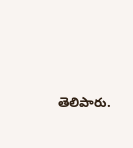తెలిపారు.